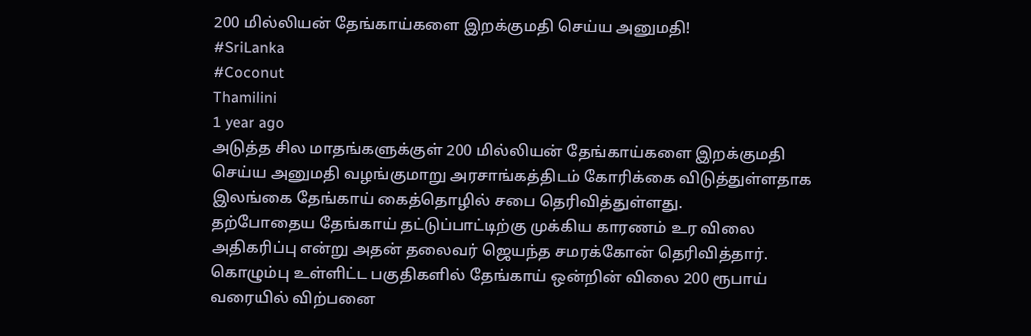200 மில்லியன் தேங்காய்களை இறக்குமதி செய்ய அனுமதி!
#SriLanka
#Coconut
Thamilini
1 year ago
அடுத்த சில மாதங்களுக்குள் 200 மில்லியன் தேங்காய்களை இறக்குமதி செய்ய அனுமதி வழங்குமாறு அரசாங்கத்திடம் கோரிக்கை விடுத்துள்ளதாக இலங்கை தேங்காய் கைத்தொழில் சபை தெரிவித்துள்ளது.
தற்போதைய தேங்காய் தட்டுப்பாட்டிற்கு முக்கிய காரணம் உர விலை அதிகரிப்பு என்று அதன் தலைவர் ஜெயந்த சமரக்கோன் தெரிவித்தார்.
கொழும்பு உள்ளிட்ட பகுதிகளில் தேங்காய் ஒன்றின் விலை 200 ரூபாய் வரையில் விற்பனை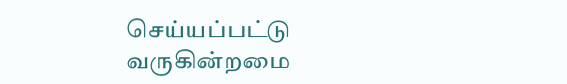செய்யப்பட்டு வருகின்றமை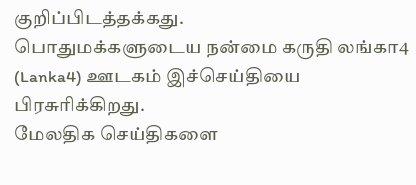குறிப்பிடத்தக்கது.
பொதுமக்களுடைய நன்மை கருதி லங்கா4 (Lanka4) ஊடகம் இச்செய்தியை பிரசுரிக்கிறது.
மேலதிக செய்திகளை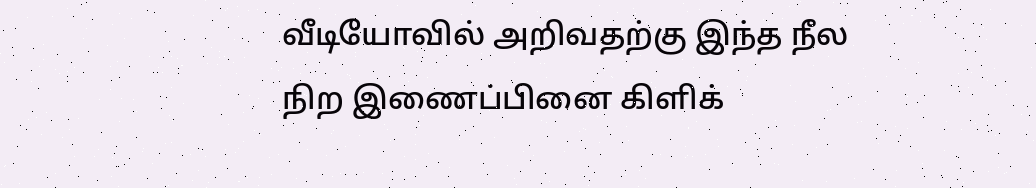வீடியோவில் அறிவதற்கு இந்த நீல நிற இணைப்பினை கிளிக்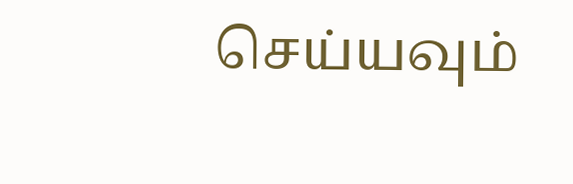செய்யவும்